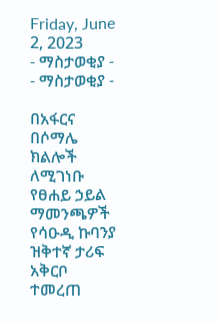Friday, June 2, 2023
- ማስታወቂያ -
- ማስታወቂያ -

በአፋርና በሶማሌ ክልሎች ለሚገነቡ የፀሐይ ኃይል ማመንጫዎች የሳዑዲ ኩባንያ ዝቅተኛ ታሪፍ አቅርቦ ተመረጠ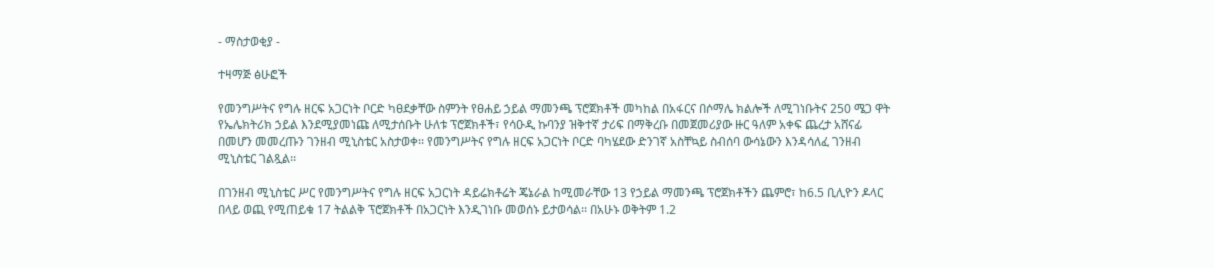- ማስታወቂያ -

ተዛማጅ ፅሁፎች

የመንግሥትና የግሉ ዘርፍ አጋርነት ቦርድ ካፀደቃቸው ስምንት የፀሐይ ኃይል ማመንጫ ፕሮጀክቶች መካከል በአፋርና በሶማሌ ክልሎች ለሚገነቡትና 250 ሜጋ ዋት የኤሌክትሪክ ኃይል እንደሚያመነጩ ለሚታሰቡት ሁለቱ ፕሮጀክቶች፣ የሳዑዲ ኩባንያ ዝቅተኛ ታሪፍ በማቅረቡ በመጀመሪያው ዙር ዓለም አቀፍ ጨረታ አሸናፊ በመሆን መመረጡን ገንዘብ ሚኒስቴር አስታወቀ፡፡ የመንግሥትና የግሉ ዘርፍ አጋርነት ቦርድ ባካሄደው ድንገኛ አስቸኳይ ስብሰባ ውሳኔውን እንዳሳለፈ ገንዘብ ሚኒስቴር ገልጿል፡፡

በገንዘብ ሚኒስቴር ሥር የመንግሥትና የግሉ ዘርፍ አጋርነት ዳይሬክቶሬት ጄኔራል ከሚመራቸው 13 የኃይል ማመንጫ ፕሮጀክቶችን ጨምሮ፣ ከ6.5 ቢሊዮን ዶላር በላይ ወጪ የሚጠይቁ 17 ትልልቅ ፕሮጀክቶች በአጋርነት እንዲገነቡ መወሰኑ ይታወሳል፡፡ በአሁኑ ወቅትም 1.2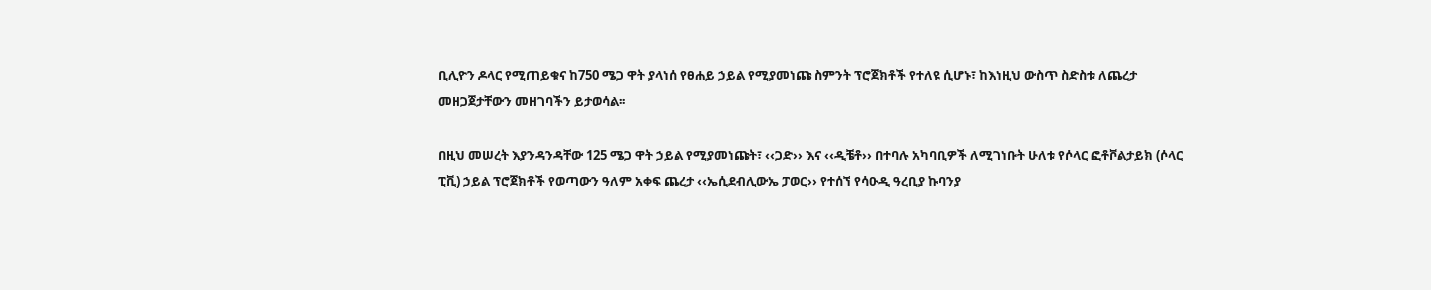ቢሊዮን ዶላር የሚጠይቁና ከ750 ሜጋ ዋት ያላነሰ የፀሐይ ኃይል የሚያመነጩ ስምንት ፕሮጀክቶች የተለዩ ሲሆኑ፣ ከእነዚህ ውስጥ ስድስቱ ለጨረታ መዘጋጀታቸውን መዘገባችን ይታወሳል፡፡

በዚህ መሠረት እያንዳንዳቸው 125 ሜጋ ዋት ኃይል የሚያመነጩት፣ ‹‹ጋድ›› እና ‹‹ዲቼቶ›› በተባሉ አካባቢዎች ለሚገነቡት ሁለቱ የሶላር ፎቶቮልታይክ (ሶላር ፒቪ) ኃይል ፕሮጀክቶች የወጣውን ዓለም አቀፍ ጨረታ ‹‹ኤሲደብሊውኤ ፓወር›› የተሰኘ የሳዑዲ ዓረቢያ ኩባንያ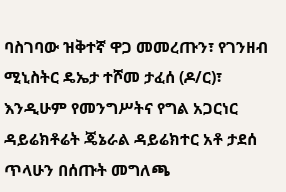ባስገባው ዝቅተኛ ዋጋ መመረጡን፣ የገንዘብ ሚኒስትር ዴኤታ ተሾመ ታፈሰ (ዶ/ር)፣ እንዲሁም የመንግሥትና የግል አጋርነር ዳይሬክቶሬት ጄኔራል ዳይሬክተር አቶ ታደሰ ጥላሁን በሰጡት መግለጫ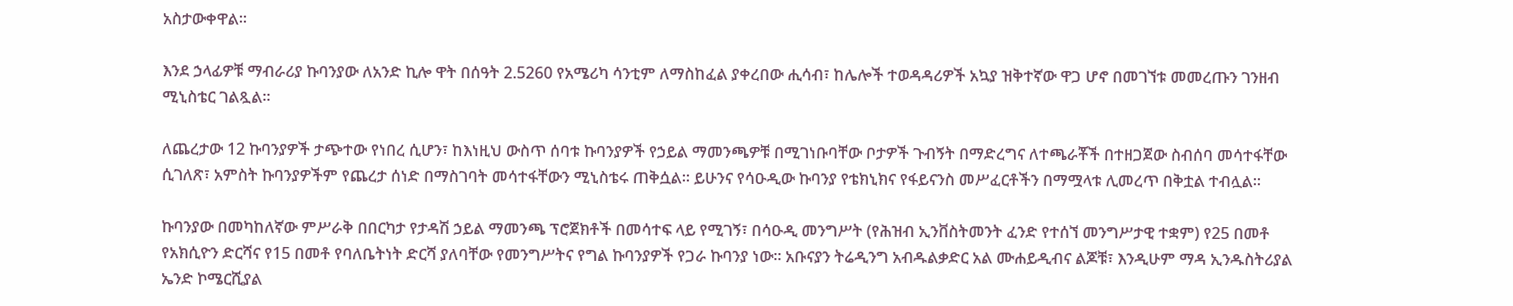አስታውቀዋል፡፡

እንደ ኃላፊዎቹ ማብራሪያ ኩባንያው ለአንድ ኪሎ ዋት በሰዓት 2.5260 የአሜሪካ ሳንቲም ለማስከፈል ያቀረበው ሒሳብ፣ ከሌሎች ተወዳዳሪዎች አኳያ ዝቅተኛው ዋጋ ሆኖ በመገኘቱ መመረጡን ገንዘብ ሚኒስቴር ገልጿል፡፡

ለጨረታው 12 ኩባንያዎች ታጭተው የነበረ ሲሆን፣ ከእነዚህ ውስጥ ሰባቱ ኩባንያዎች የኃይል ማመንጫዎቹ በሚገነቡባቸው ቦታዎች ጉብኝት በማድረግና ለተጫራቾች በተዘጋጀው ስብሰባ መሳተፋቸው ሲገለጽ፣ አምስት ኩባንያዎችም የጨረታ ሰነድ በማስገባት መሳተፋቸውን ሚኒስቴሩ ጠቅሷል፡፡ ይሁንና የሳዑዲው ኩባንያ የቴክኒክና የፋይናንስ መሥፈርቶችን በማሟላቱ ሊመረጥ በቅቷል ተብሏል፡፡

ኩባንያው በመካከለኛው ምሥራቅ በበርካታ የታዳሽ ኃይል ማመንጫ ፕሮጀክቶች በመሳተፍ ላይ የሚገኝ፣ በሳዑዲ መንግሥት (የሕዝብ ኢንቨስትመንት ፈንድ የተሰኘ መንግሥታዊ ተቋም) የ25 በመቶ የአክሲዮን ድርሻና የ15 በመቶ የባለቤትነት ድርሻ ያለባቸው የመንግሥትና የግል ኩባንያዎች የጋራ ኩባንያ ነው፡፡ አቡናያን ትሬዲንግ አብዱልቃድር አል ሙሐይዲብና ልጆቹ፣ እንዲሁም ማዳ ኢንዱስትሪያል ኤንድ ኮሜርሺያል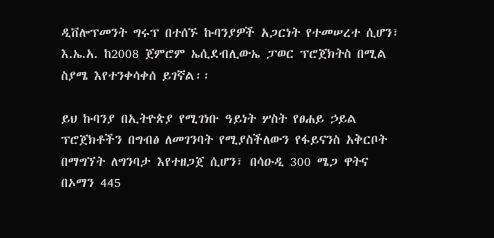ዲቨሎፕመንት ግሩፕ በተሰኙ ኩባንያዎች አጋርነት የተመሠረተ ሲሆን፣ እ.ኤ.አ. ከ2008 ጀምሮም ኤሲደብሊውኤ ፓወር ፕሮጀክትስ በሚል ስያሜ እየተንቀሳቀሰ ይገኛል፡፡

ይህ ኩባንያ በኢትዮጵያ የሚገነቡ ዓይነት ሦስት የፀሐይ ኃይል ፕሮጀክቶችን በግብፅ ለመገንባት የሚያስችለውን የፋይናንስ አቅርቦት በማግኘት ለግንባታ እየተዘጋጀ ሲሆን፣ በሳዑዲ 300 ሜጋ ዋትና በኦማን 445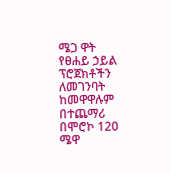ሜጋ ዋት የፀሐይ ኃይል ፕሮጀክቶችን ለመገንባት ከመዋዋሉም በተጨማሪ በሞሮኮ 120 ሜዋ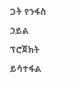ጋት የንፋስ ኃይል ፕሮጀክት ይሳተፋል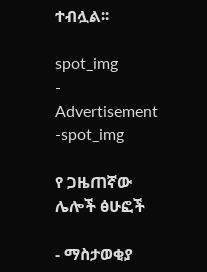ተብሏል፡፡

spot_img
- Advertisement -spot_img

የ ጋዜጠኛው ሌሎች ፅሁፎች

- ማስታወቂያ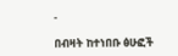-

በብዛት ከተነበቡ ፅሁፎች